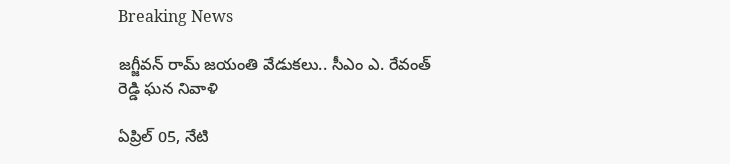Breaking News

జగ్జీవన్ రామ్ జయంతి వేడుకలు.. సీఎం ఎ. రేవంత్ రెడ్డి ఘన నివాళి

ఏప్రిల్ 05, నేటి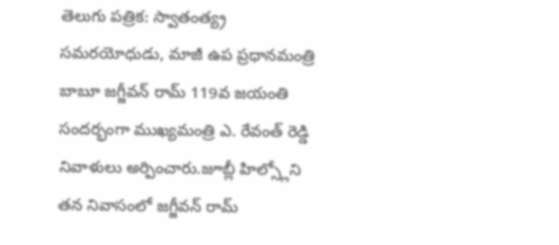తెలుగు పత్రిక: స్వాతంత్య్ర సమరయోధుడు, మాజీ ఉప ప్రధానమంత్రి బాబూ జగ్జీవన్ రామ్ 119వ జయంతి సందర్భంగా ముఖ్యమంత్రి ఎ. రేవంత్ రెడ్డి నివాళులు అర్పించారు.జూబ్లీ హిల్స్లోని తన నివాసంలో జగ్జీవన్ రామ్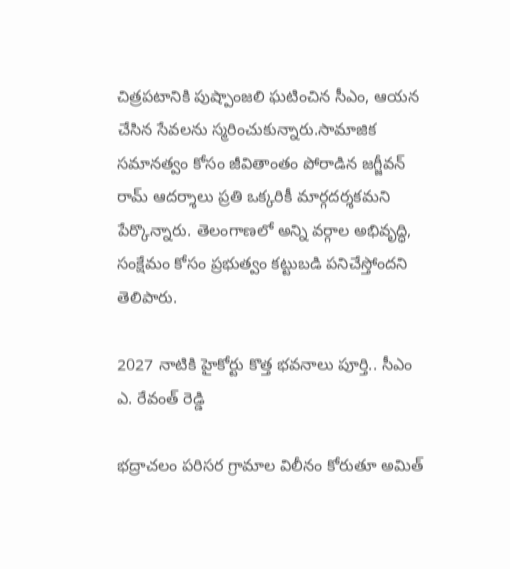చిత్రపటానికి పుష్పాంజలి ఘటించిన సీఎం, ఆయన చేసిన సేవలను స్మరించుకున్నారు.సామాజిక సమానత్వం కోసం జీవితాంతం పోరాడిన జగ్జీవన్ రామ్ ఆదర్శాలు ప్రతి ఒక్కరికీ మార్గదర్శకమని పేర్కొన్నారు. తెలంగాణలో అన్ని వర్గాల అభివృద్ధి, సంక్షేమం కోసం ప్రభుత్వం కట్టుబడి పనిచేస్తోందని తెలిపారు.

2027 నాటికి హైకోర్టు కొత్త భవనాలు పూర్తి.. సీఎం ఎ. రేవంత్ రెడ్డి

భద్రాచలం పరిసర గ్రామాల విలీనం కోరుతూ అమిత్‌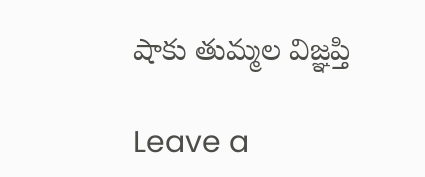షాకు తుమ్మల విజ్ఞప్తి

Leave a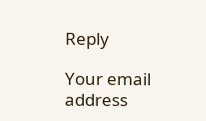Reply

Your email address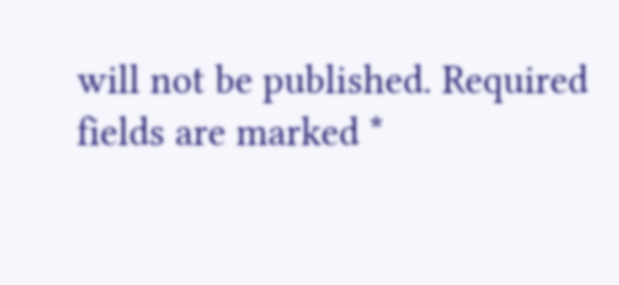will not be published. Required fields are marked *